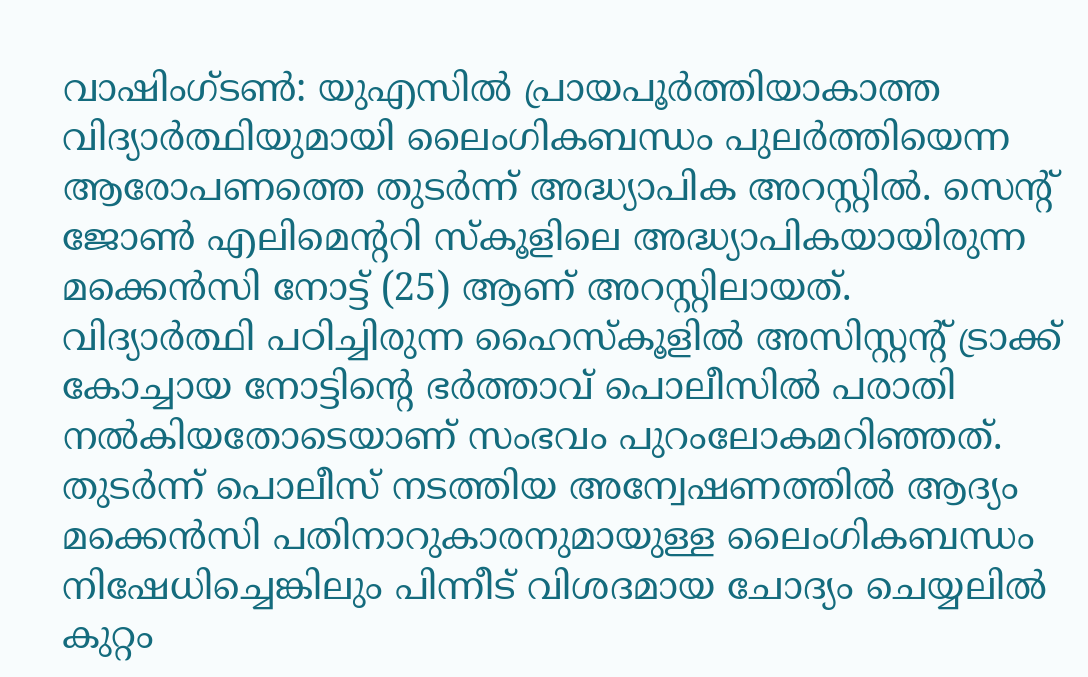വാഷിംഗ്ടൺ: യുഎസിൽ പ്രായപൂർത്തിയാകാത്ത വിദ്യാർത്ഥിയുമായി ലൈംഗികബന്ധം പുലർത്തിയെന്ന ആരോപണത്തെ തുടർന്ന് അദ്ധ്യാപിക അറസ്റ്റിൽ. സെന്റ് ജോൺ എലിമെന്ററി സ്കൂളിലെ അദ്ധ്യാപികയായിരുന്ന മക്കെൻസി നോട്ട് (25) ആണ് അറസ്റ്റിലായത്.
വിദ്യാർത്ഥി പഠിച്ചിരുന്ന ഹൈസ്കൂളിൽ അസിസ്റ്റന്റ് ട്രാക്ക് കോച്ചായ നോട്ടിന്റെ ഭർത്താവ് പൊലീസിൽ പരാതി നൽകിയതോടെയാണ് സംഭവം പുറംലോകമറിഞ്ഞത്. തുടർന്ന് പൊലീസ് നടത്തിയ അന്വേഷണത്തിൽ ആദ്യം മക്കെൻസി പതിനാറുകാരനുമായുള്ള ലൈംഗികബന്ധം നിഷേധിച്ചെങ്കിലും പിന്നീട് വിശദമായ ചോദ്യം ചെയ്യലിൽ കുറ്റം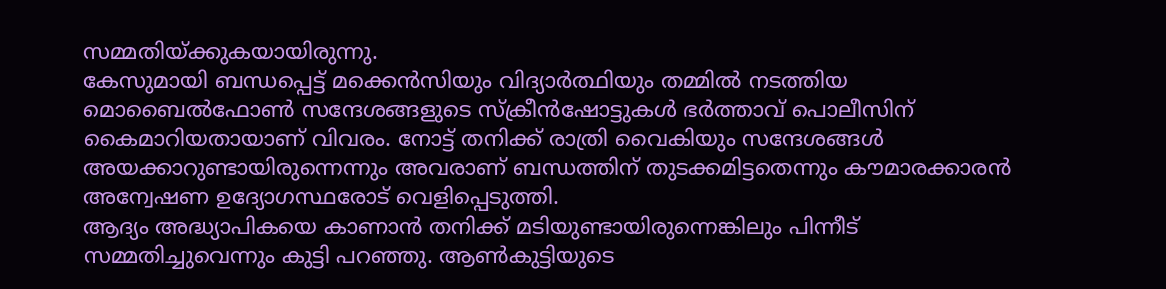സമ്മതിയ്ക്കുകയായിരുന്നു.
കേസുമായി ബന്ധപ്പെട്ട് മക്കെൻസിയും വിദ്യാർത്ഥിയും തമ്മിൽ നടത്തിയ മൊബൈൽഫോൺ സന്ദേശങ്ങളുടെ സ്ക്രീൻഷോട്ടുകൾ ഭർത്താവ് പൊലീസിന് കൈമാറിയതായാണ് വിവരം. നോട്ട് തനിക്ക് രാത്രി വൈകിയും സന്ദേശങ്ങൾ അയക്കാറുണ്ടായിരുന്നെന്നും അവരാണ് ബന്ധത്തിന് തുടക്കമിട്ടതെന്നും കൗമാരക്കാരൻ അന്വേഷണ ഉദ്യോഗസ്ഥരോട് വെളിപ്പെടുത്തി.
ആദ്യം അദ്ധ്യാപികയെ കാണാൻ തനിക്ക് മടിയുണ്ടായിരുന്നെങ്കിലും പിന്നീട് സമ്മതിച്ചുവെന്നും കുട്ടി പറഞ്ഞു. ആൺകുട്ടിയുടെ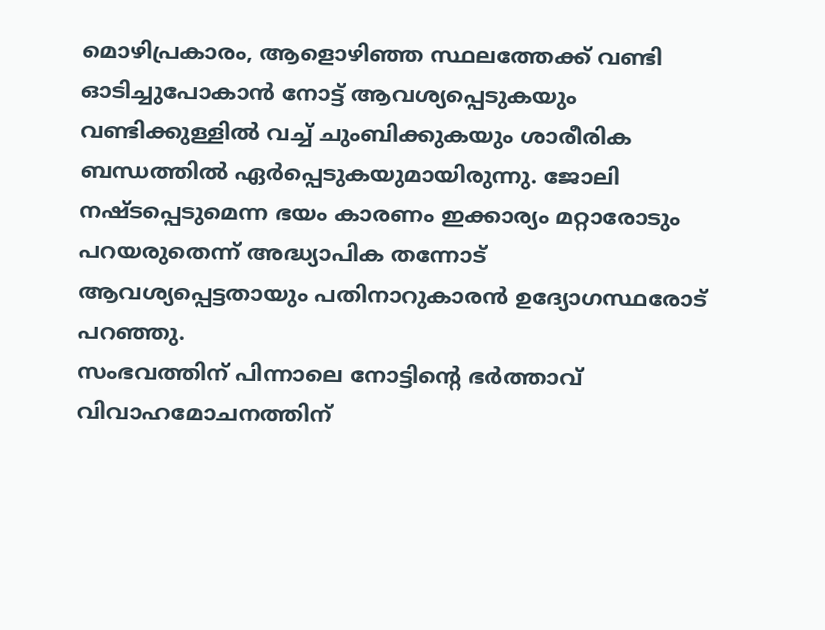മൊഴിപ്രകാരം, ആളൊഴിഞ്ഞ സ്ഥലത്തേക്ക് വണ്ടി ഓടിച്ചുപോകാൻ നോട്ട് ആവശ്യപ്പെടുകയും വണ്ടിക്കുള്ളിൽ വച്ച് ചുംബിക്കുകയും ശാരീരിക ബന്ധത്തിൽ ഏർപ്പെടുകയുമായിരുന്നു. ജോലി നഷ്ടപ്പെടുമെന്ന ഭയം കാരണം ഇക്കാര്യം മറ്റാരോടും പറയരുതെന്ന് അദ്ധ്യാപിക തന്നോട് ആവശ്യപ്പെട്ടതായും പതിനാറുകാരൻ ഉദ്യോഗസ്ഥരോട് പറഞ്ഞു.
സംഭവത്തിന് പിന്നാലെ നോട്ടിന്റെ ഭർത്താവ് വിവാഹമോചനത്തിന്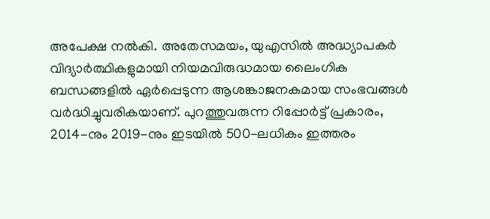അപേക്ഷ നൽകി. അതേസമയം, യുഎസിൽ അദ്ധ്യാപകർ വിദ്യാർത്ഥികളുമായി നിയമവിരുദ്ധമായ ലൈംഗിക ബന്ധങ്ങളിൽ ഏർപ്പെടുന്ന ആശങ്കാജനകമായ സംഭവങ്ങൾ വർദ്ധിച്ചുവരികയാണ്. പുറത്തുവരുന്ന റിപ്പോർട്ട് പ്രകാരം, 2014-നും 2019-നും ഇടയിൽ 500-ലധികം ഇത്തരം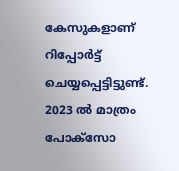കേസുകളാണ് റിപ്പോർട്ട് ചെയ്യപ്പെട്ടിട്ടുണ്ട്. 2023 ൽ മാത്രം പോക്സോ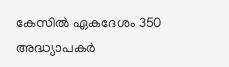കേസിൽ ഏകദേശം 350 അദ്ധ്യാപകർ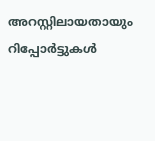അറസ്റ്റിലായതായും റിപ്പോർട്ടുകൾ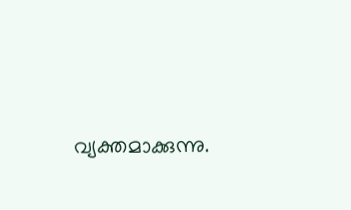വ്യക്തമാക്കുന്നു.